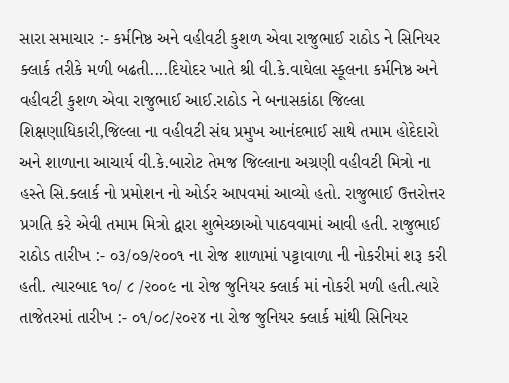સારા સમાચાર :- કર્મનિષ્ઠ અને વહીવટી કુશળ એવા રાજુભાઈ રાઠોડ ને સિનિયર ક્લાર્ક તરીકે મળી બઢતી....દિયોદર ખાતે શ્રી વી.કે.વાઘેલા સ્કૂલના કર્મનિષ્ઠ અને વહીવટી કુશળ એવા રાજુભાઈ આઈ.રાઠોડ ને બનાસકાંઠા જિલ્લા શિક્ષણાધિકારી,જિલ્લા ના વહીવટી સંઘ પ્રમુખ આનંદભાઈ સાથે તમામ હોદેદારો અને શાળાના આચાર્ય વી.કે.બારોટ તેમજ જિલ્લાના અગ્રણી વહીવટી મિત્રો ના હસ્તે સિ.ક્લાર્ક નો પ્રમોશન નો ઓર્ડર આપવમાં આવ્યો હતો. રાજુભાઈ ઉત્તરોત્તર પ્રગતિ કરે એવી તમામ મિત્રો દ્વારા શુભેચ્છાઓ પાઠવવામાં આવી હતી. રાજુભાઈ રાઠોડ તારીખ :- ૦૩/૦૭/૨૦૦૧ ના રોજ શાળામાં પટ્ટાવાળા ની નોકરીમાં શરૂ કરી હતી. ત્યારબાદ ૧૦/ ૮ /૨૦૦૯ ના રોજ જુનિયર ક્લાર્ક માં નોકરી મળી હતી.ત્યારે તાજેતરમાં તારીખ :- ૦૧/૦૮/૨૦૨૪ ના રોજ જુનિયર ક્લાર્ક માંથી સિનિયર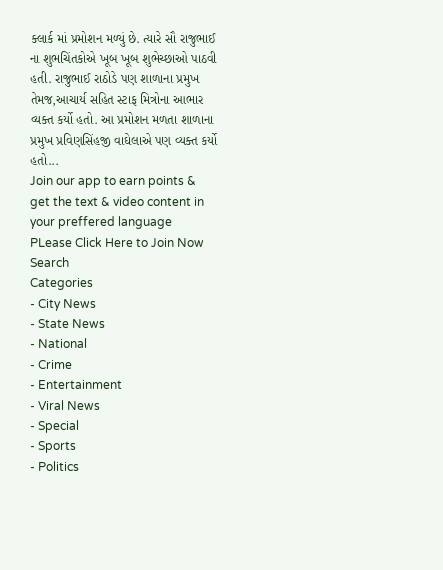ક્લાર્ક માં પ્રમોશન મળ્યું છે. ત્યારે સૌ રાજુભાઈ ના શુભચિંતકોએ ખૂબ ખૂબ શુભેચ્છાઓ પાઠવી હતી. રાજુભાઈ રાઠોડે પણ શાળાના પ્રમુખ તેમજ,આચાર્ય સહિત સ્ટાફ મિત્રોના આભાર વ્યક્ત કર્યો હતો. આ પ્રમોશન મળતા શાળાના પ્રમુખ પ્રવિણસિંહજી વાઘેલાએ પણ વ્યક્ત કર્યો હતો...
Join our app to earn points & get the text & video content in your preffered language
PLease Click Here to Join Now
Search
Categories
- City News
- State News
- National
- Crime
- Entertainment
- Viral News
- Special
- Sports
- Politics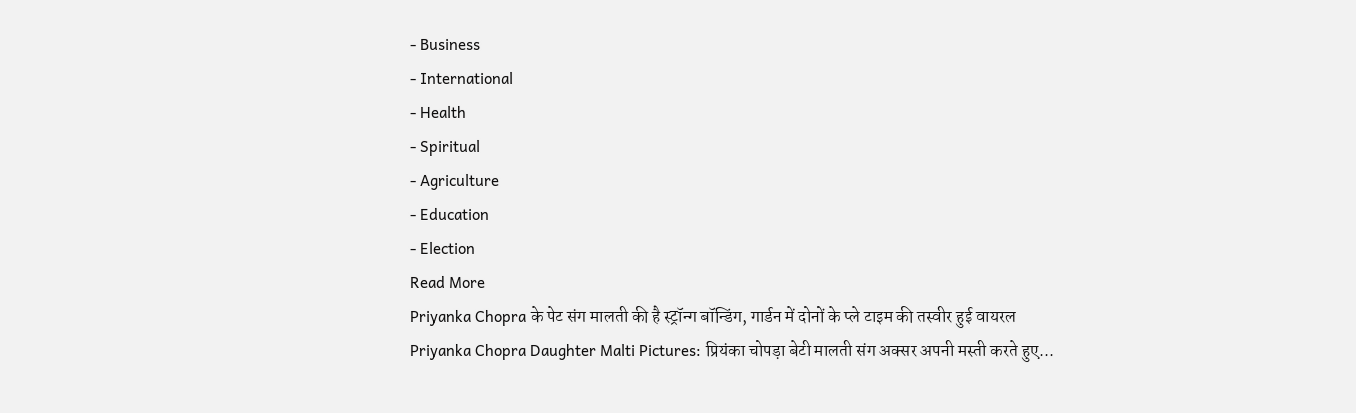- Business
- International
- Health
- Spiritual
- Agriculture
- Education
- Election
Read More
Priyanka Chopra के पेट संग मालती की है स्ट्रॉन्ग बॉन्डिंग, गार्डन में दोनों के प्ले टाइम की तस्वीर हुई वायरल
Priyanka Chopra Daughter Malti Pictures: प्रियंका चोपड़ा बेटी मालती संग अक्सर अपनी मस्ती करते हुए...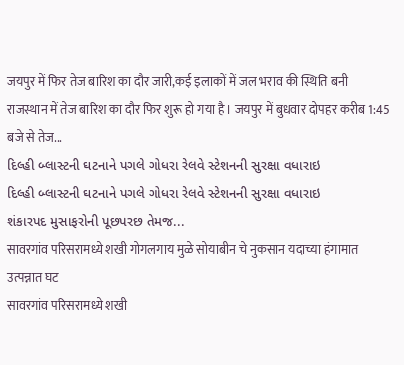जयपुर में फिर तेज बारिश का दौर जारी,कई इलाकों में जल भराव की स्थिति बनी
राजस्थान में तेज बारिश का दौर फिर शुरू हो गया है। जयपुर में बुधवार दोपहर करीब 1:45 बजे से तेज...
દિલ્હી બ્લાસ્ટની ઘટનાને પગલે ગોધરા રેલવે સ્ટેશનની સુરક્ષા વધારાઇ
દિલ્હી બ્લાસ્ટની ઘટનાને પગલે ગોધરા રેલવે સ્ટેશનની સુરક્ષા વધારાઇ
શંકારપદ મુસાફરોની પૂછપરછ તેમજ...
सावरगांव परिसरामध्ये शखी गोगलगाय मुळे सोयाबीन चे नुकसान यदाच्या हंगामात उत्पन्नात घट
सावरगांव परिसरामध्ये शखी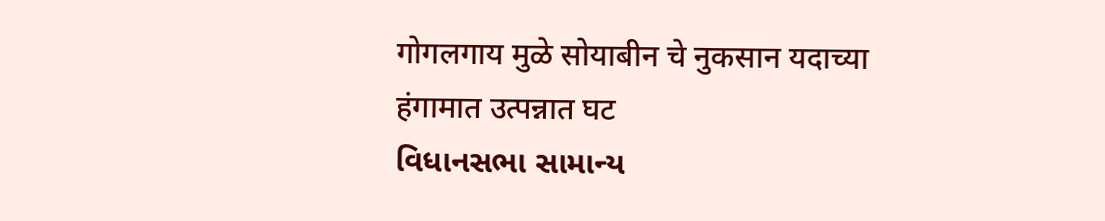गोगलगाय मुळे सोयाबीन चे नुकसान यदाच्या हंगामात उत्पन्नात घट
વિધાનસભા સામાન્ય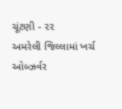ચૂંટણી - ૨૨
અમરેલી જિલ્લામાં ખર્ચ ઓબ્ઝર્વર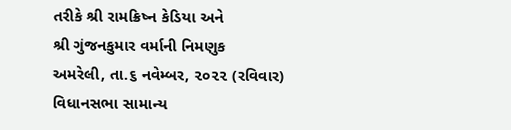તરીકે શ્રી રામક્રિષ્ન કેડિયા અને
શ્રી ગુંજનકુમાર વર્માની નિમણુક
અમરેલી, તા.૬ નવેમ્બર, ૨૦૨૨ (રવિવાર) વિધાનસભા સામાન્ય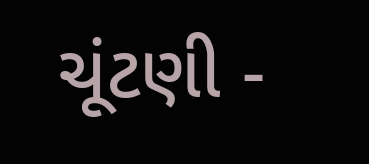ચૂંટણી -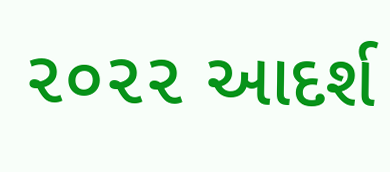૨૦૨૨ આદર્શ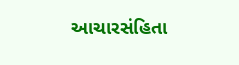આચારસંહિતા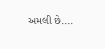અમલી છે....